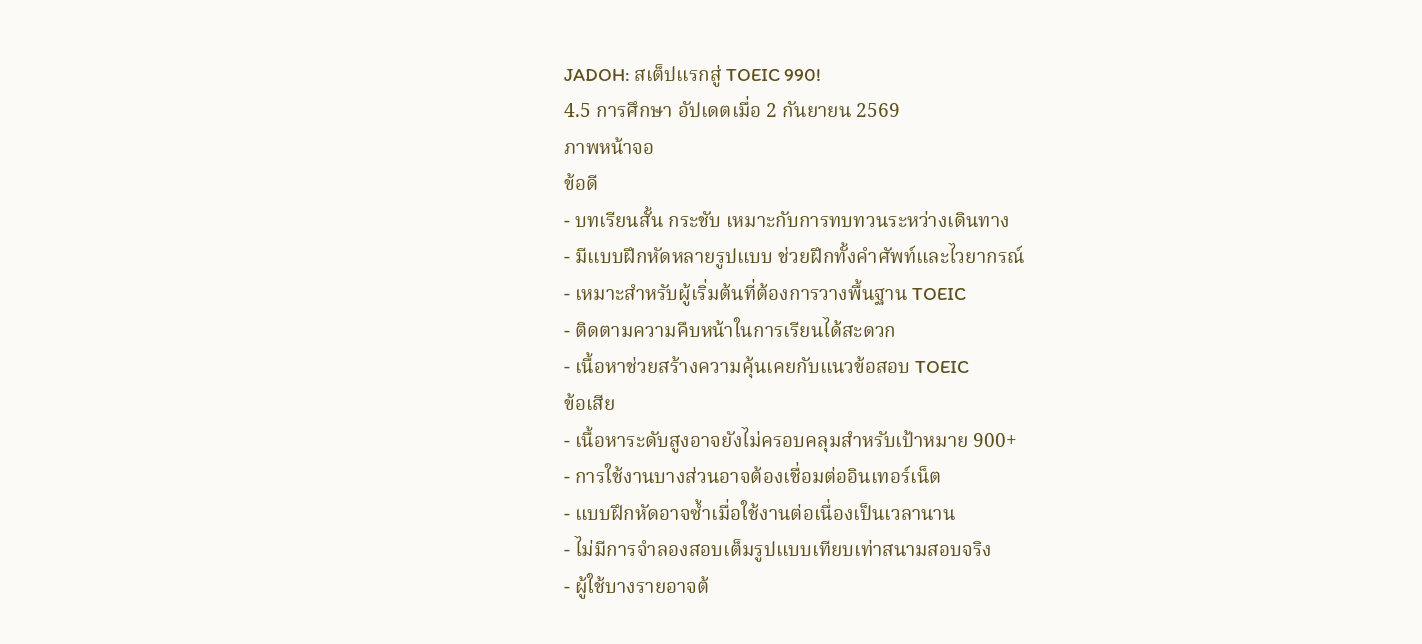JADOH: สเต็ปแรกสู่ TOEIC 990!
4.5 การศึกษา อัปเดตเมื่อ 2 กันยายน 2569
ภาพหน้าจอ
ข้อดี
- บทเรียนสั้น กระชับ เหมาะกับการทบทวนระหว่างเดินทาง
- มีแบบฝึกหัดหลายรูปแบบ ช่วยฝึกทั้งคำศัพท์และไวยากรณ์
- เหมาะสำหรับผู้เริ่มต้นที่ต้องการวางพื้นฐาน TOEIC
- ติดตามความคืบหน้าในการเรียนได้สะดวก
- เนื้อหาช่วยสร้างความคุ้นเคยกับแนวข้อสอบ TOEIC
ข้อเสีย
- เนื้อหาระดับสูงอาจยังไม่ครอบคลุมสำหรับเป้าหมาย 900+
- การใช้งานบางส่วนอาจต้องเชื่อมต่ออินเทอร์เน็ต
- แบบฝึกหัดอาจซ้ำเมื่อใช้งานต่อเนื่องเป็นเวลานาน
- ไม่มีการจำลองสอบเต็มรูปแบบเทียบเท่าสนามสอบจริง
- ผู้ใช้บางรายอาจต้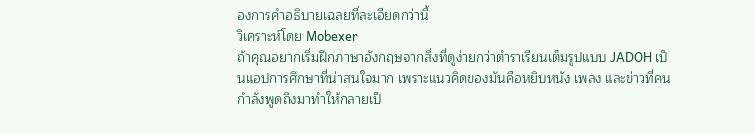องการคำอธิบายเฉลยที่ละเอียดกว่านี้
วิเคราะห์โดย Mobexer
ถ้าคุณอยากเริ่มฝึกภาษาอังกฤษจากสิ่งที่ดูง่ายกว่าตำราเรียนเต็มรูปแบบ JADOH เป็นแอปการศึกษาที่น่าสนใจมาก เพราะแนวคิดของมันคือหยิบหนัง เพลง และข่าวที่คนกำลังพูดถึงมาทำให้กลายเป็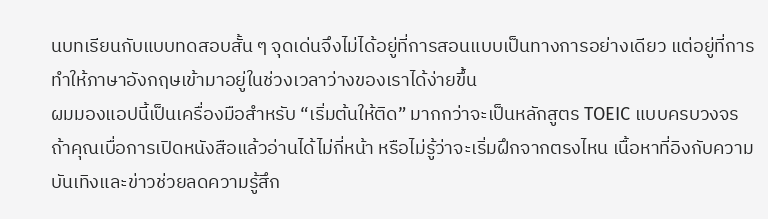นบทเรียนกับแบบทดสอบสั้น ๆ จุดเด่นจึงไม่ได้อยู่ที่การสอนแบบเป็นทางการอย่างเดียว แต่อยู่ที่การทำให้ภาษาอังกฤษเข้ามาอยู่ในช่วงเวลาว่างของเราได้ง่ายขึ้น
ผมมองแอปนี้เป็นเครื่องมือสำหรับ “เริ่มต้นให้ติด” มากกว่าจะเป็นหลักสูตร TOEIC แบบครบวงจร ถ้าคุณเบื่อการเปิดหนังสือแล้วอ่านได้ไม่กี่หน้า หรือไม่รู้ว่าจะเริ่มฝึกจากตรงไหน เนื้อหาที่อิงกับความบันเทิงและข่าวช่วยลดความรู้สึก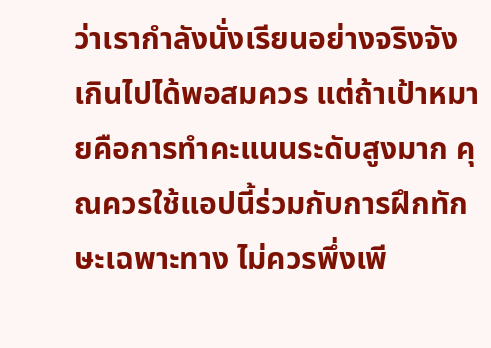ว่าเรากำลังนั่งเรียนอย่างจริงจังเกินไปได้พอสมควร แต่ถ้าเป้าหมายคือการทำคะแนนระดับสูงมาก คุณควรใช้แอปนี้ร่วมกับการฝึกทักษะเฉพาะทาง ไม่ควรพึ่งเพี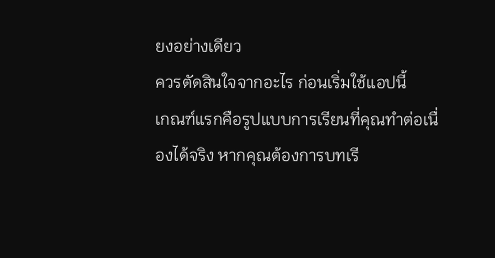ยงอย่างเดียว
ควรตัดสินใจจากอะไร ก่อนเริ่มใช้แอปนี้
เกณฑ์แรกคือรูปแบบการเรียนที่คุณทำต่อเนื่องได้จริง หากคุณต้องการบทเรี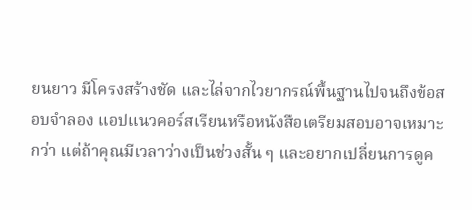ยนยาว มีโครงสร้างชัด และไล่จากไวยากรณ์พื้นฐานไปจนถึงข้อสอบจำลอง แอปแนวคอร์สเรียนหรือหนังสือเตรียมสอบอาจเหมาะกว่า แต่ถ้าคุณมีเวลาว่างเป็นช่วงสั้น ๆ และอยากเปลี่ยนการดูค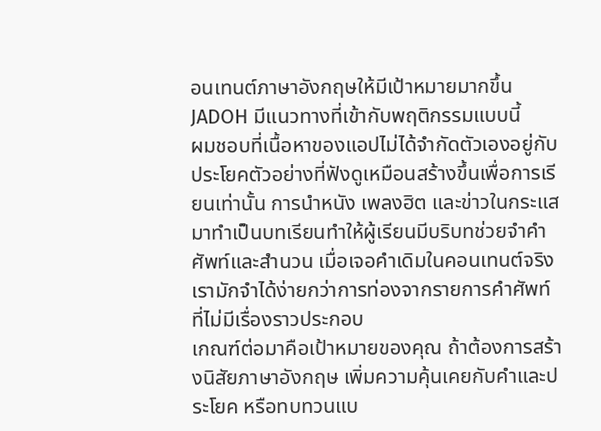อนเทนต์ภาษาอังกฤษให้มีเป้าหมายมากขึ้น JADOH มีแนวทางที่เข้ากับพฤติกรรมแบบนี้
ผมชอบที่เนื้อหาของแอปไม่ได้จำกัดตัวเองอยู่กับประโยคตัวอย่างที่ฟังดูเหมือนสร้างขึ้นเพื่อการเรียนเท่านั้น การนำหนัง เพลงฮิต และข่าวในกระแสมาทำเป็นบทเรียนทำให้ผู้เรียนมีบริบทช่วยจำคำศัพท์และสำนวน เมื่อเจอคำเดิมในคอนเทนต์จริง เรามักจำได้ง่ายกว่าการท่องจากรายการคำศัพท์ที่ไม่มีเรื่องราวประกอบ
เกณฑ์ต่อมาคือเป้าหมายของคุณ ถ้าต้องการสร้างนิสัยภาษาอังกฤษ เพิ่มความคุ้นเคยกับคำและประโยค หรือทบทวนแบ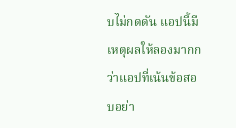บไม่กดดัน แอปนี้มีเหตุผลให้ลองมากกว่าแอปที่เน้นข้อสอบอย่า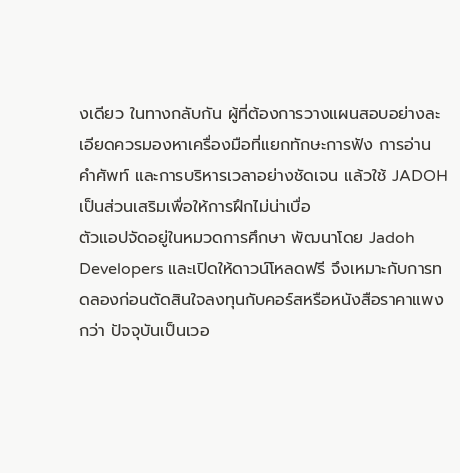งเดียว ในทางกลับกัน ผู้ที่ต้องการวางแผนสอบอย่างละเอียดควรมองหาเครื่องมือที่แยกทักษะการฟัง การอ่าน คำศัพท์ และการบริหารเวลาอย่างชัดเจน แล้วใช้ JADOH เป็นส่วนเสริมเพื่อให้การฝึกไม่น่าเบื่อ
ตัวแอปจัดอยู่ในหมวดการศึกษา พัฒนาโดย Jadoh Developers และเปิดให้ดาวน์โหลดฟรี จึงเหมาะกับการทดลองก่อนตัดสินใจลงทุนกับคอร์สหรือหนังสือราคาแพงกว่า ปัจจุบันเป็นเวอ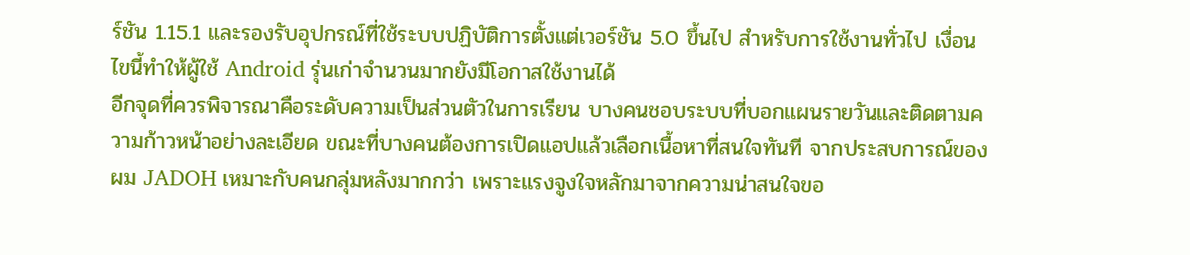ร์ชัน 1.15.1 และรองรับอุปกรณ์ที่ใช้ระบบปฏิบัติการตั้งแต่เวอร์ชัน 5.0 ขึ้นไป สำหรับการใช้งานทั่วไป เงื่อนไขนี้ทำให้ผู้ใช้ Android รุ่นเก่าจำนวนมากยังมีโอกาสใช้งานได้
อีกจุดที่ควรพิจารณาคือระดับความเป็นส่วนตัวในการเรียน บางคนชอบระบบที่บอกแผนรายวันและติดตามความก้าวหน้าอย่างละเอียด ขณะที่บางคนต้องการเปิดแอปแล้วเลือกเนื้อหาที่สนใจทันที จากประสบการณ์ของผม JADOH เหมาะกับคนกลุ่มหลังมากกว่า เพราะแรงจูงใจหลักมาจากความน่าสนใจขอ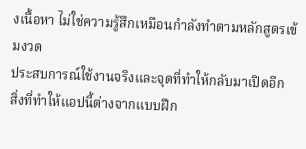งเนื้อหา ไม่ใช่ความรู้สึกเหมือนกำลังทำตามหลักสูตรเข้มงวด
ประสบการณ์ใช้งานจริงและจุดที่ทำให้กลับมาเปิดอีก
สิ่งที่ทำให้แอปนี้ต่างจากแบบฝึก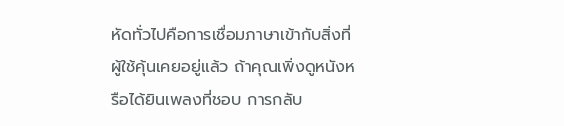หัดทั่วไปคือการเชื่อมภาษาเข้ากับสิ่งที่ผู้ใช้คุ้นเคยอยู่แล้ว ถ้าคุณเพิ่งดูหนังหรือได้ยินเพลงที่ชอบ การกลับ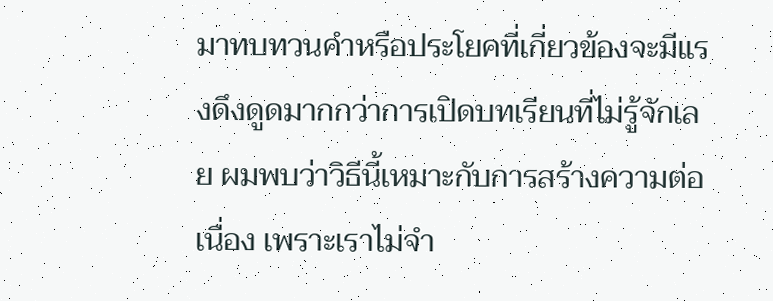มาทบทวนคำหรือประโยคที่เกี่ยวข้องจะมีแรงดึงดูดมากกว่าการเปิดบทเรียนที่ไม่รู้จักเลย ผมพบว่าวิธีนี้เหมาะกับการสร้างความต่อเนื่อง เพราะเราไม่จำ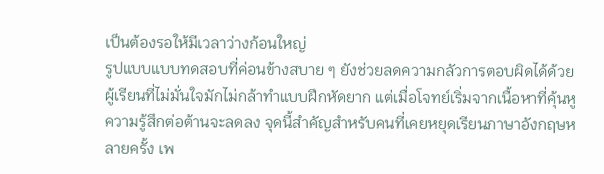เป็นต้องรอให้มีเวลาว่างก้อนใหญ่
รูปแบบแบบทดสอบที่ค่อนข้างสบาย ๆ ยังช่วยลดความกลัวการตอบผิดได้ด้วย ผู้เรียนที่ไม่มั่นใจมักไม่กล้าทำแบบฝึกหัดยาก แต่เมื่อโจทย์เริ่มจากเนื้อหาที่คุ้นหู ความรู้สึกต่อต้านจะลดลง จุดนี้สำคัญสำหรับคนที่เคยหยุดเรียนภาษาอังกฤษหลายครั้ง เพ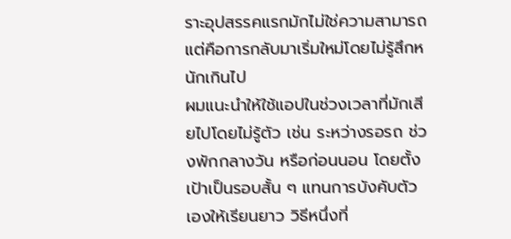ราะอุปสรรคแรกมักไม่ใช่ความสามารถ แต่คือการกลับมาเริ่มใหม่โดยไม่รู้สึกหนักเกินไป
ผมแนะนำให้ใช้แอปในช่วงเวลาที่มักเสียไปโดยไม่รู้ตัว เช่น ระหว่างรอรถ ช่วงพักกลางวัน หรือก่อนนอน โดยตั้งเป้าเป็นรอบสั้น ๆ แทนการบังคับตัวเองให้เรียนยาว วิธีหนึ่งที่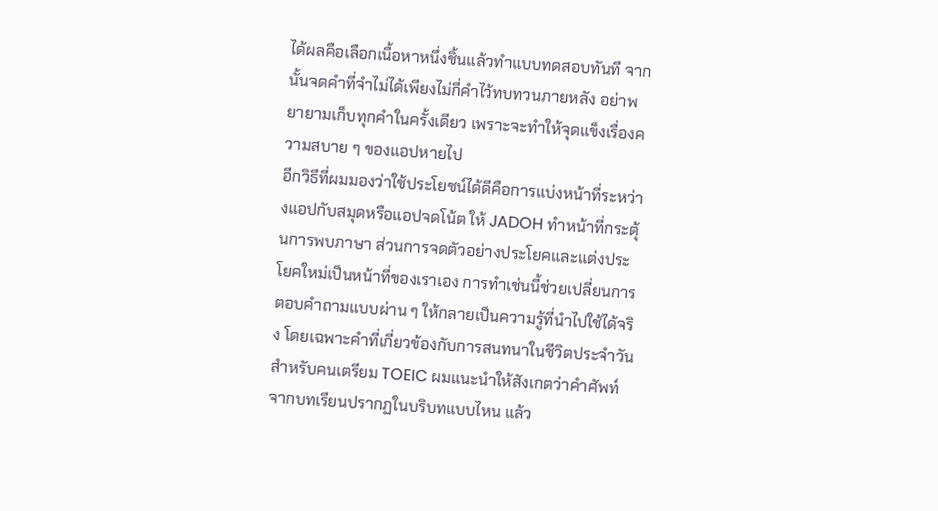ได้ผลคือเลือกเนื้อหาหนึ่งชิ้นแล้วทำแบบทดสอบทันที จากนั้นจดคำที่จำไม่ได้เพียงไม่กี่คำไว้ทบทวนภายหลัง อย่าพยายามเก็บทุกคำในครั้งเดียว เพราะจะทำให้จุดแข็งเรื่องความสบาย ๆ ของแอปหายไป
อีกวิธีที่ผมมองว่าใช้ประโยชน์ได้ดีคือการแบ่งหน้าที่ระหว่างแอปกับสมุดหรือแอปจดโน้ต ให้ JADOH ทำหน้าที่กระตุ้นการพบภาษา ส่วนการจดตัวอย่างประโยคและแต่งประโยคใหม่เป็นหน้าที่ของเราเอง การทำเช่นนี้ช่วยเปลี่ยนการตอบคำถามแบบผ่าน ๆ ให้กลายเป็นความรู้ที่นำไปใช้ได้จริง โดยเฉพาะคำที่เกี่ยวข้องกับการสนทนาในชีวิตประจำวัน
สำหรับคนเตรียม TOEIC ผมแนะนำให้สังเกตว่าคำศัพท์จากบทเรียนปรากฏในบริบทแบบไหน แล้ว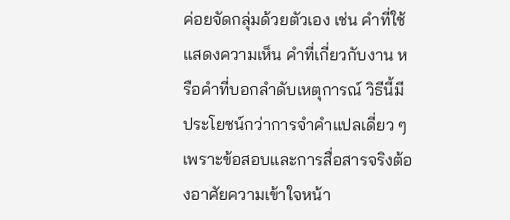ค่อยจัดกลุ่มด้วยตัวเอง เช่น คำที่ใช้แสดงความเห็น คำที่เกี่ยวกับงาน หรือคำที่บอกลำดับเหตุการณ์ วิธีนี้มีประโยชน์กว่าการจำคำแปลเดี่ยว ๆ เพราะข้อสอบและการสื่อสารจริงต้องอาศัยความเข้าใจหน้า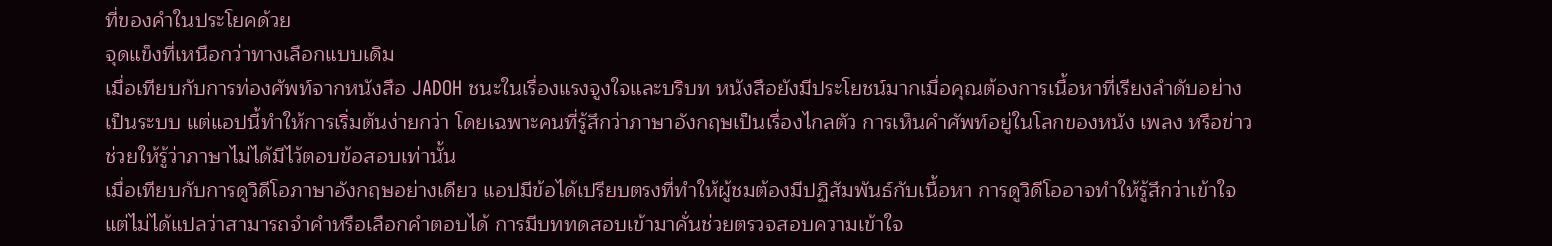ที่ของคำในประโยคด้วย
จุดแข็งที่เหนือกว่าทางเลือกแบบเดิม
เมื่อเทียบกับการท่องศัพท์จากหนังสือ JADOH ชนะในเรื่องแรงจูงใจและบริบท หนังสือยังมีประโยชน์มากเมื่อคุณต้องการเนื้อหาที่เรียงลำดับอย่างเป็นระบบ แต่แอปนี้ทำให้การเริ่มต้นง่ายกว่า โดยเฉพาะคนที่รู้สึกว่าภาษาอังกฤษเป็นเรื่องไกลตัว การเห็นคำศัพท์อยู่ในโลกของหนัง เพลง หรือข่าวช่วยให้รู้ว่าภาษาไม่ได้มีไว้ตอบข้อสอบเท่านั้น
เมื่อเทียบกับการดูวิดีโอภาษาอังกฤษอย่างเดียว แอปมีข้อได้เปรียบตรงที่ทำให้ผู้ชมต้องมีปฏิสัมพันธ์กับเนื้อหา การดูวิดีโออาจทำให้รู้สึกว่าเข้าใจ แต่ไม่ได้แปลว่าสามารถจำคำหรือเลือกคำตอบได้ การมีบททดสอบเข้ามาคั่นช่วยตรวจสอบความเข้าใจ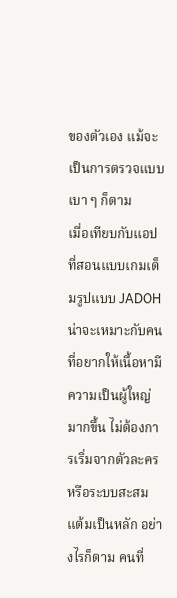ของตัวเอง แม้จะเป็นการตรวจแบบเบา ๆ ก็ตาม
เมื่อเทียบกับแอปที่สอนแบบเกมเต็มรูปแบบ JADOH น่าจะเหมาะกับคนที่อยากให้เนื้อหามีความเป็นผู้ใหญ่มากขึ้น ไม่ต้องการเริ่มจากตัวละครหรือระบบสะสมแต้มเป็นหลัก อย่างไรก็ตาม คนที่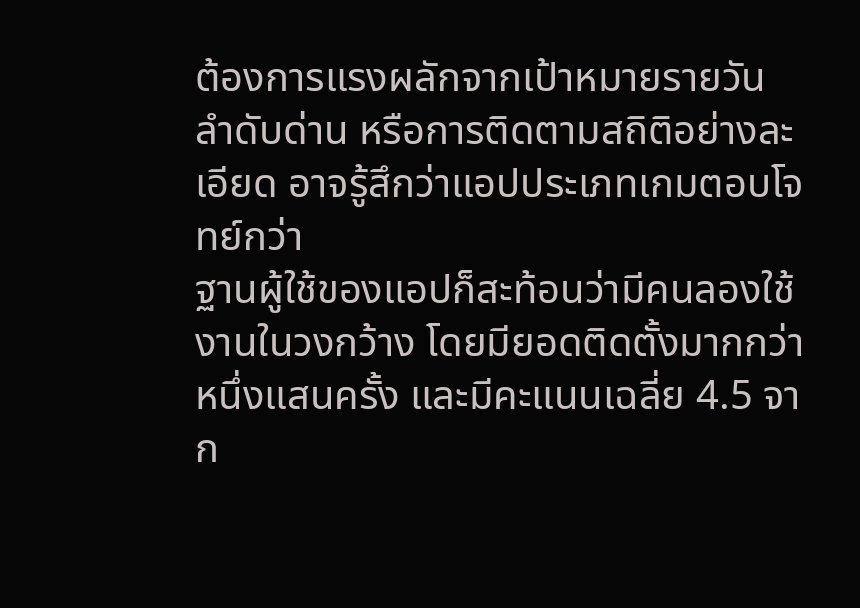ต้องการแรงผลักจากเป้าหมายรายวัน ลำดับด่าน หรือการติดตามสถิติอย่างละเอียด อาจรู้สึกว่าแอปประเภทเกมตอบโจทย์กว่า
ฐานผู้ใช้ของแอปก็สะท้อนว่ามีคนลองใช้งานในวงกว้าง โดยมียอดติดตั้งมากกว่าหนึ่งแสนครั้ง และมีคะแนนเฉลี่ย 4.5 จาก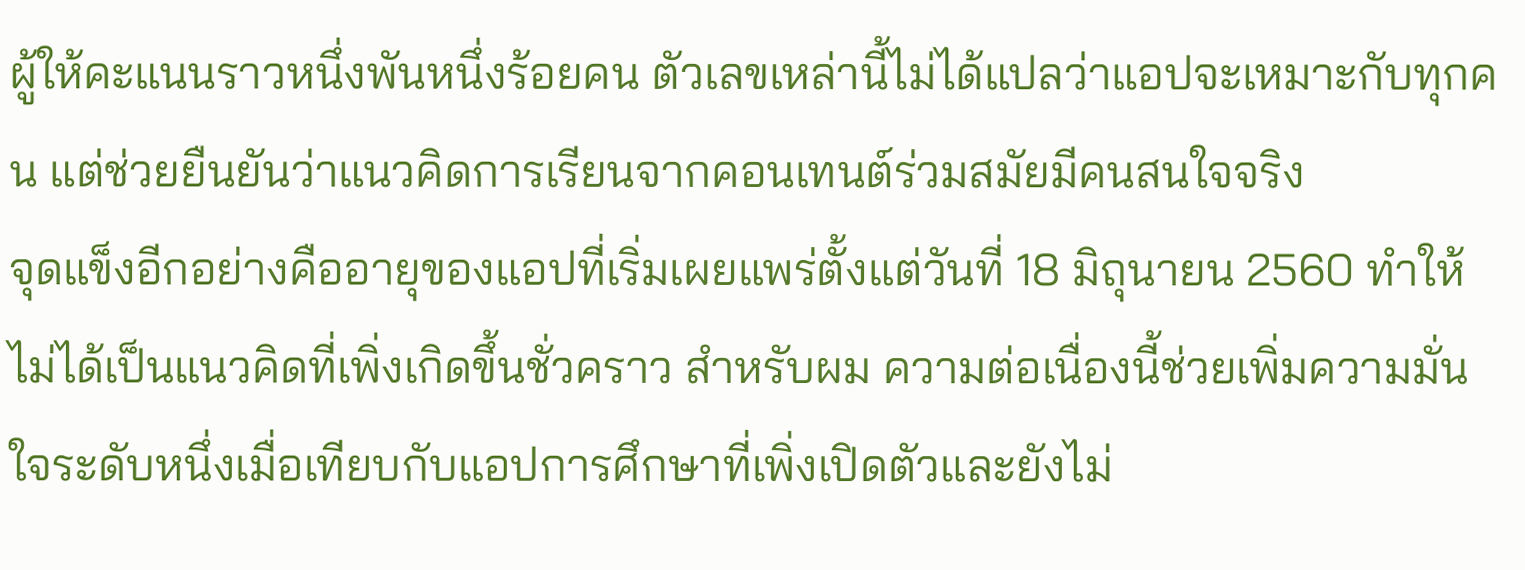ผู้ให้คะแนนราวหนึ่งพันหนึ่งร้อยคน ตัวเลขเหล่านี้ไม่ได้แปลว่าแอปจะเหมาะกับทุกคน แต่ช่วยยืนยันว่าแนวคิดการเรียนจากคอนเทนต์ร่วมสมัยมีคนสนใจจริง
จุดแข็งอีกอย่างคืออายุของแอปที่เริ่มเผยแพร่ตั้งแต่วันที่ 18 มิถุนายน 2560 ทำให้ไม่ได้เป็นแนวคิดที่เพิ่งเกิดขึ้นชั่วคราว สำหรับผม ความต่อเนื่องนี้ช่วยเพิ่มความมั่นใจระดับหนึ่งเมื่อเทียบกับแอปการศึกษาที่เพิ่งเปิดตัวและยังไม่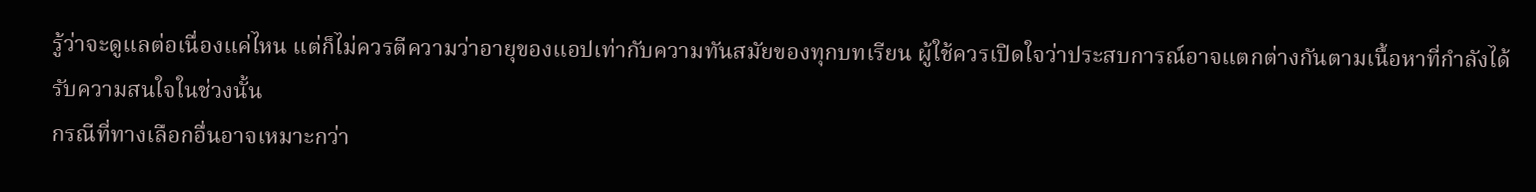รู้ว่าจะดูแลต่อเนื่องแค่ไหน แต่ก็ไม่ควรตีความว่าอายุของแอปเท่ากับความทันสมัยของทุกบทเรียน ผู้ใช้ควรเปิดใจว่าประสบการณ์อาจแตกต่างกันตามเนื้อหาที่กำลังได้รับความสนใจในช่วงนั้น
กรณีที่ทางเลือกอื่นอาจเหมาะกว่า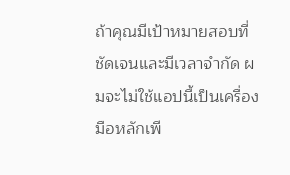ถ้าคุณมีเป้าหมายสอบที่ชัดเจนและมีเวลาจำกัด ผมจะไม่ใช้แอปนี้เป็นเครื่องมือหลักเพี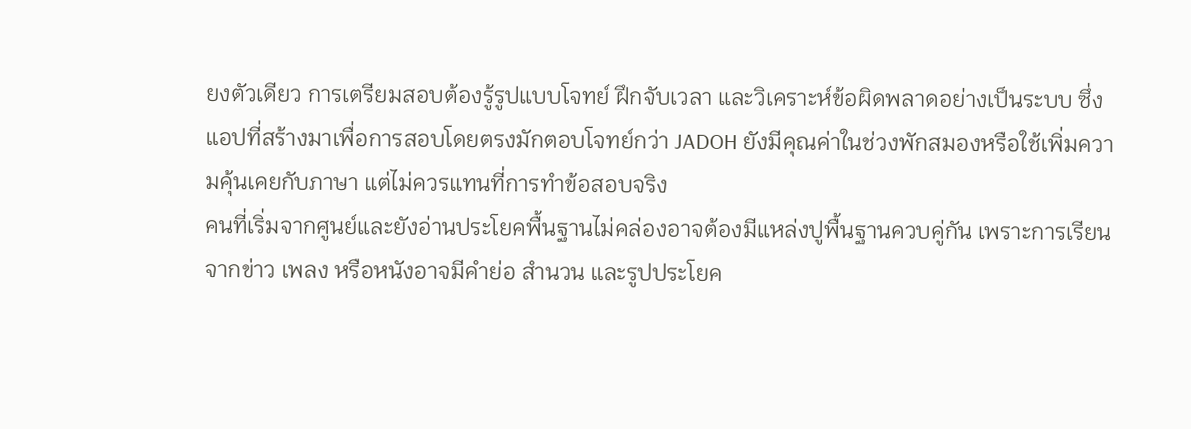ยงตัวเดียว การเตรียมสอบต้องรู้รูปแบบโจทย์ ฝึกจับเวลา และวิเคราะห์ข้อผิดพลาดอย่างเป็นระบบ ซึ่งแอปที่สร้างมาเพื่อการสอบโดยตรงมักตอบโจทย์กว่า JADOH ยังมีคุณค่าในช่วงพักสมองหรือใช้เพิ่มความคุ้นเคยกับภาษา แต่ไม่ควรแทนที่การทำข้อสอบจริง
คนที่เริ่มจากศูนย์และยังอ่านประโยคพื้นฐานไม่คล่องอาจต้องมีแหล่งปูพื้นฐานควบคู่กัน เพราะการเรียนจากข่าว เพลง หรือหนังอาจมีคำย่อ สำนวน และรูปประโยค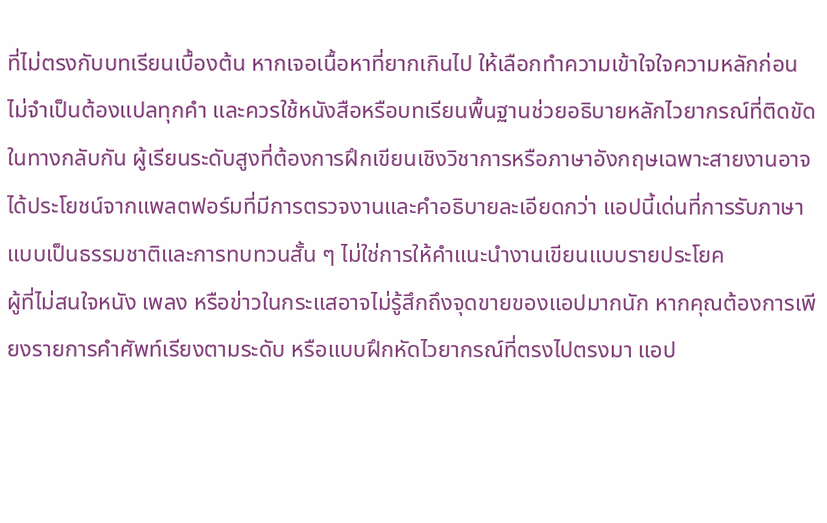ที่ไม่ตรงกับบทเรียนเบื้องต้น หากเจอเนื้อหาที่ยากเกินไป ให้เลือกทำความเข้าใจใจความหลักก่อน ไม่จำเป็นต้องแปลทุกคำ และควรใช้หนังสือหรือบทเรียนพื้นฐานช่วยอธิบายหลักไวยากรณ์ที่ติดขัด
ในทางกลับกัน ผู้เรียนระดับสูงที่ต้องการฝึกเขียนเชิงวิชาการหรือภาษาอังกฤษเฉพาะสายงานอาจได้ประโยชน์จากแพลตฟอร์มที่มีการตรวจงานและคำอธิบายละเอียดกว่า แอปนี้เด่นที่การรับภาษาแบบเป็นธรรมชาติและการทบทวนสั้น ๆ ไม่ใช่การให้คำแนะนำงานเขียนแบบรายประโยค
ผู้ที่ไม่สนใจหนัง เพลง หรือข่าวในกระแสอาจไม่รู้สึกถึงจุดขายของแอปมากนัก หากคุณต้องการเพียงรายการคำศัพท์เรียงตามระดับ หรือแบบฝึกหัดไวยากรณ์ที่ตรงไปตรงมา แอป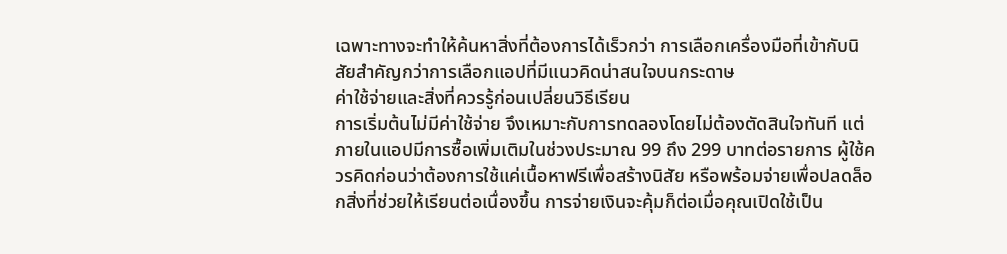เฉพาะทางจะทำให้ค้นหาสิ่งที่ต้องการได้เร็วกว่า การเลือกเครื่องมือที่เข้ากับนิสัยสำคัญกว่าการเลือกแอปที่มีแนวคิดน่าสนใจบนกระดาษ
ค่าใช้จ่ายและสิ่งที่ควรรู้ก่อนเปลี่ยนวิธีเรียน
การเริ่มต้นไม่มีค่าใช้จ่าย จึงเหมาะกับการทดลองโดยไม่ต้องตัดสินใจทันที แต่ภายในแอปมีการซื้อเพิ่มเติมในช่วงประมาณ 99 ถึง 299 บาทต่อรายการ ผู้ใช้ควรคิดก่อนว่าต้องการใช้แค่เนื้อหาฟรีเพื่อสร้างนิสัย หรือพร้อมจ่ายเพื่อปลดล็อกสิ่งที่ช่วยให้เรียนต่อเนื่องขึ้น การจ่ายเงินจะคุ้มก็ต่อเมื่อคุณเปิดใช้เป็น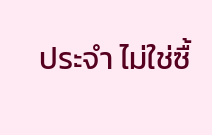ประจำ ไม่ใช่ซื้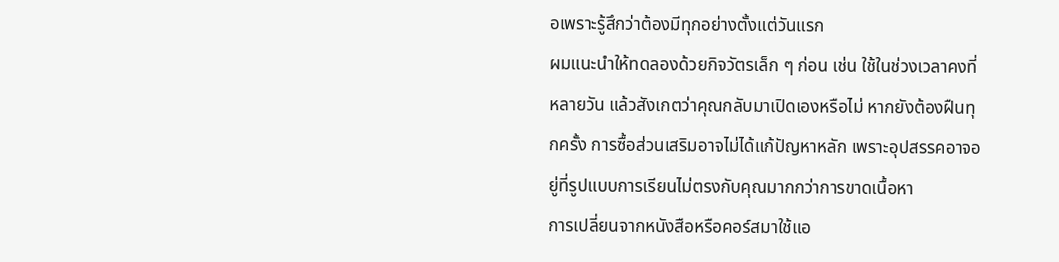อเพราะรู้สึกว่าต้องมีทุกอย่างตั้งแต่วันแรก
ผมแนะนำให้ทดลองด้วยกิจวัตรเล็ก ๆ ก่อน เช่น ใช้ในช่วงเวลาคงที่หลายวัน แล้วสังเกตว่าคุณกลับมาเปิดเองหรือไม่ หากยังต้องฝืนทุกครั้ง การซื้อส่วนเสริมอาจไม่ได้แก้ปัญหาหลัก เพราะอุปสรรคอาจอยู่ที่รูปแบบการเรียนไม่ตรงกับคุณมากกว่าการขาดเนื้อหา
การเปลี่ยนจากหนังสือหรือคอร์สมาใช้แอ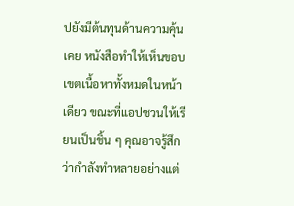ปยังมีต้นทุนด้านความคุ้นเคย หนังสือทำให้เห็นขอบเขตเนื้อหาทั้งหมดในหน้าเดียว ขณะที่แอปชวนให้เรียนเป็นชิ้น ๆ คุณอาจรู้สึกว่ากำลังทำหลายอย่างแต่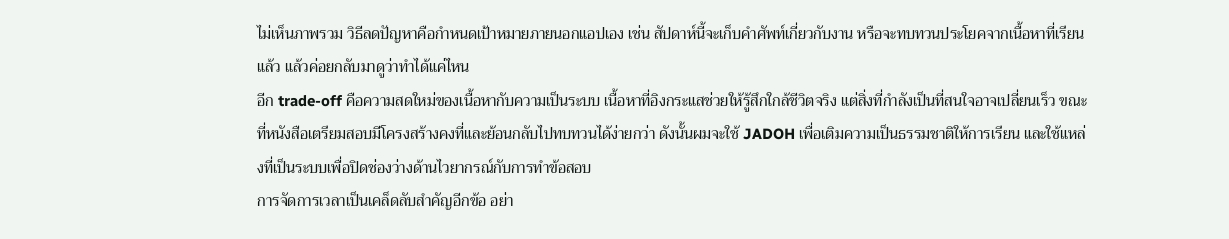ไม่เห็นภาพรวม วิธีลดปัญหาคือกำหนดเป้าหมายภายนอกแอปเอง เช่น สัปดาห์นี้จะเก็บคำศัพท์เกี่ยวกับงาน หรือจะทบทวนประโยคจากเนื้อหาที่เรียนแล้ว แล้วค่อยกลับมาดูว่าทำได้แค่ไหน
อีก trade-off คือความสดใหม่ของเนื้อหากับความเป็นระบบ เนื้อหาที่อิงกระแสช่วยให้รู้สึกใกล้ชีวิตจริง แต่สิ่งที่กำลังเป็นที่สนใจอาจเปลี่ยนเร็ว ขณะที่หนังสือเตรียมสอบมีโครงสร้างคงที่และย้อนกลับไปทบทวนได้ง่ายกว่า ดังนั้นผมจะใช้ JADOH เพื่อเติมความเป็นธรรมชาติให้การเรียน และใช้แหล่งที่เป็นระบบเพื่อปิดช่องว่างด้านไวยากรณ์กับการทำข้อสอบ
การจัดการเวลาเป็นเคล็ดลับสำคัญอีกข้อ อย่า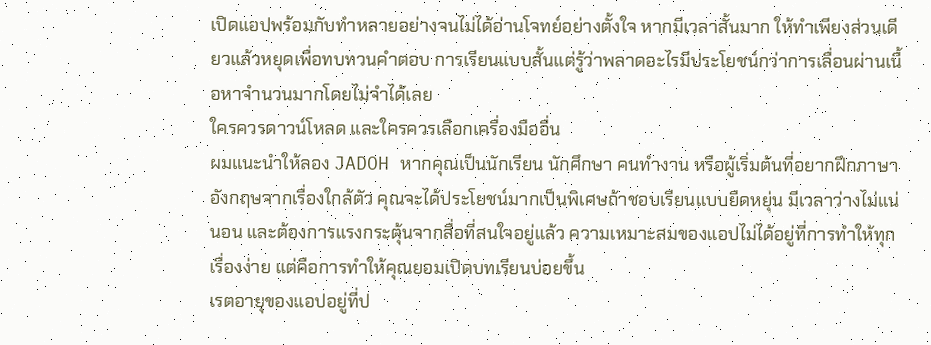เปิดแอปพร้อมกับทำหลายอย่างจนไม่ได้อ่านโจทย์อย่างตั้งใจ หากมีเวลาสั้นมาก ให้ทำเพียงส่วนเดียวแล้วหยุดเพื่อทบทวนคำตอบ การเรียนแบบสั้นแต่รู้ว่าพลาดอะไรมีประโยชน์กว่าการเลื่อนผ่านเนื้อหาจำนวนมากโดยไม่จำได้เลย
ใครควรดาวน์โหลด และใครควรเลือกเครื่องมืออื่น
ผมแนะนำให้ลอง JADOH หากคุณเป็นนักเรียน นักศึกษา คนทำงาน หรือผู้เริ่มต้นที่อยากฝึกภาษาอังกฤษจากเรื่องใกล้ตัว คุณจะได้ประโยชน์มากเป็นพิเศษถ้าชอบเรียนแบบยืดหยุ่น มีเวลาว่างไม่แน่นอน และต้องการแรงกระตุ้นจากสื่อที่สนใจอยู่แล้ว ความเหมาะสมของแอปไม่ได้อยู่ที่การทำให้ทุกเรื่องง่าย แต่คือการทำให้คุณยอมเปิดบทเรียนบ่อยขึ้น
เรตอายุของแอปอยู่ที่ป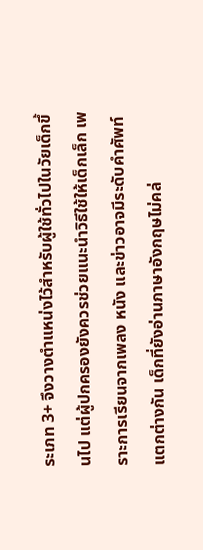ระเภท 3+ จึงวางตำแหน่งไว้สำหรับผู้ใช้ทั่วไปในวัยเด็กขึ้นไป แต่ผู้ปกครองยังควรช่วยแนะนำวิธีใช้ให้เด็กเล็ก เพราะการเรียนจากเพลง หนัง และข่าวอาจมีระดับคำศัพท์แตกต่างกัน เด็กที่ยังอ่านภาษาอังกฤษไม่คล่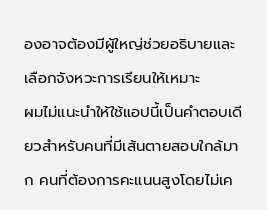องอาจต้องมีผู้ใหญ่ช่วยอธิบายและเลือกจังหวะการเรียนให้เหมาะ
ผมไม่แนะนำให้ใช้แอปนี้เป็นคำตอบเดียวสำหรับคนที่มีเส้นตายสอบใกล้มาก คนที่ต้องการคะแนนสูงโดยไม่เค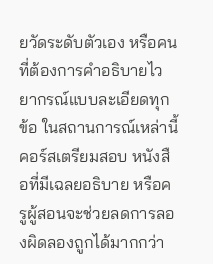ยวัดระดับตัวเอง หรือคนที่ต้องการคำอธิบายไวยากรณ์แบบละเอียดทุกข้อ ในสถานการณ์เหล่านี้ คอร์สเตรียมสอบ หนังสือที่มีเฉลยอธิบาย หรือครูผู้สอนจะช่วยลดการลองผิดลองถูกได้มากกว่า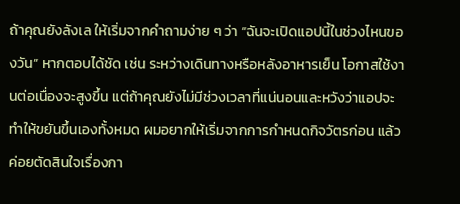ถ้าคุณยังลังเล ให้เริ่มจากคำถามง่าย ๆ ว่า “ฉันจะเปิดแอปนี้ในช่วงไหนของวัน” หากตอบได้ชัด เช่น ระหว่างเดินทางหรือหลังอาหารเย็น โอกาสใช้งานต่อเนื่องจะสูงขึ้น แต่ถ้าคุณยังไม่มีช่วงเวลาที่แน่นอนและหวังว่าแอปจะทำให้ขยันขึ้นเองทั้งหมด ผมอยากให้เริ่มจากการกำหนดกิจวัตรก่อน แล้วค่อยตัดสินใจเรื่องกา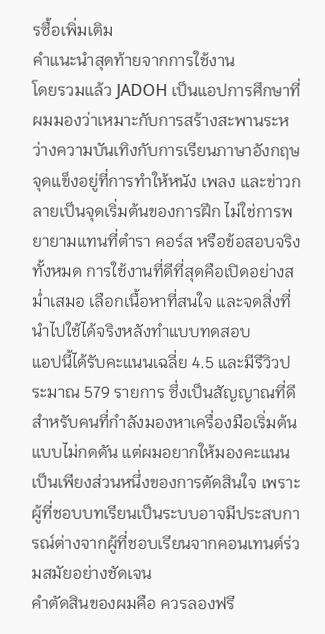รซื้อเพิ่มเติม
คำแนะนำสุดท้ายจากการใช้งาน
โดยรวมแล้ว JADOH เป็นแอปการศึกษาที่ผมมองว่าเหมาะกับการสร้างสะพานระหว่างความบันเทิงกับการเรียนภาษาอังกฤษ จุดแข็งอยู่ที่การทำให้หนัง เพลง และข่าวกลายเป็นจุดเริ่มต้นของการฝึก ไม่ใช่การพยายามแทนที่ตำรา คอร์ส หรือข้อสอบจริงทั้งหมด การใช้งานที่ดีที่สุดคือเปิดอย่างสม่ำเสมอ เลือกเนื้อหาที่สนใจ และจดสิ่งที่นำไปใช้ได้จริงหลังทำแบบทดสอบ
แอปนี้ได้รับคะแนนเฉลี่ย 4.5 และมีรีวิวประมาณ 579 รายการ ซึ่งเป็นสัญญาณที่ดีสำหรับคนที่กำลังมองหาเครื่องมือเริ่มต้นแบบไม่กดดัน แต่ผมอยากให้มองคะแนนเป็นเพียงส่วนหนึ่งของการตัดสินใจ เพราะผู้ที่ชอบบทเรียนเป็นระบบอาจมีประสบการณ์ต่างจากผู้ที่ชอบเรียนจากคอนเทนต์ร่วมสมัยอย่างชัดเจน
คำตัดสินของผมคือ ควรลองฟรี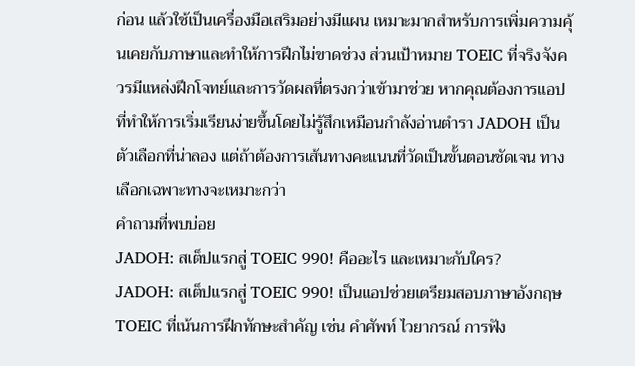ก่อน แล้วใช้เป็นเครื่องมือเสริมอย่างมีแผน เหมาะมากสำหรับการเพิ่มความคุ้นเคยกับภาษาและทำให้การฝึกไม่ขาดช่วง ส่วนเป้าหมาย TOEIC ที่จริงจังควรมีแหล่งฝึกโจทย์และการวัดผลที่ตรงกว่าเข้ามาช่วย หากคุณต้องการแอปที่ทำให้การเริ่มเรียนง่ายขึ้นโดยไม่รู้สึกเหมือนกำลังอ่านตำรา JADOH เป็นตัวเลือกที่น่าลอง แต่ถ้าต้องการเส้นทางคะแนนที่วัดเป็นขั้นตอนชัดเจน ทางเลือกเฉพาะทางจะเหมาะกว่า
คำถามที่พบบ่อย
JADOH: สเต็ปแรกสู่ TOEIC 990! คืออะไร และเหมาะกับใคร?
JADOH: สเต็ปแรกสู่ TOEIC 990! เป็นแอปช่วยเตรียมสอบภาษาอังกฤษ TOEIC ที่เน้นการฝึกทักษะสำคัญ เช่น คำศัพท์ ไวยากรณ์ การฟัง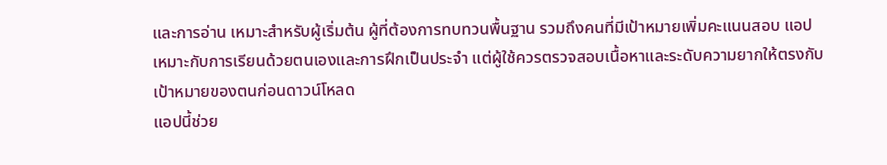และการอ่าน เหมาะสำหรับผู้เริ่มต้น ผู้ที่ต้องการทบทวนพื้นฐาน รวมถึงคนที่มีเป้าหมายเพิ่มคะแนนสอบ แอปเหมาะกับการเรียนด้วยตนเองและการฝึกเป็นประจำ แต่ผู้ใช้ควรตรวจสอบเนื้อหาและระดับความยากให้ตรงกับเป้าหมายของตนก่อนดาวน์โหลด
แอปนี้ช่วย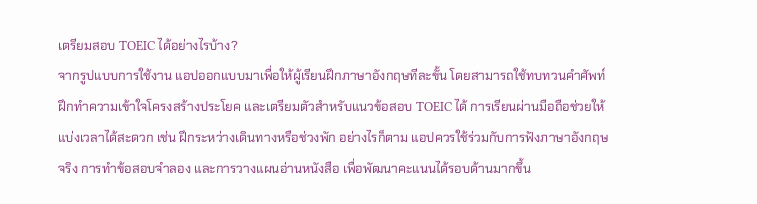เตรียมสอบ TOEIC ได้อย่างไรบ้าง?
จากรูปแบบการใช้งาน แอปออกแบบมาเพื่อให้ผู้เรียนฝึกภาษาอังกฤษทีละขั้น โดยสามารถใช้ทบทวนคำศัพท์ ฝึกทำความเข้าใจโครงสร้างประโยค และเตรียมตัวสำหรับแนวข้อสอบ TOEIC ได้ การเรียนผ่านมือถือช่วยให้แบ่งเวลาได้สะดวก เช่น ฝึกระหว่างเดินทางหรือช่วงพัก อย่างไรก็ตาม แอปควรใช้ร่วมกับการฟังภาษาอังกฤษจริง การทำข้อสอบจำลอง และการวางแผนอ่านหนังสือ เพื่อพัฒนาคะแนนได้รอบด้านมากขึ้น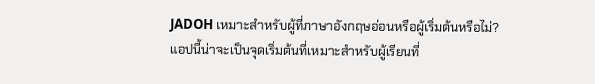JADOH เหมาะสำหรับผู้ที่ภาษาอังกฤษอ่อนหรือผู้เริ่มต้นหรือไม่?
แอปนี้น่าจะเป็นจุดเริ่มต้นที่เหมาะสำหรับผู้เรียนที่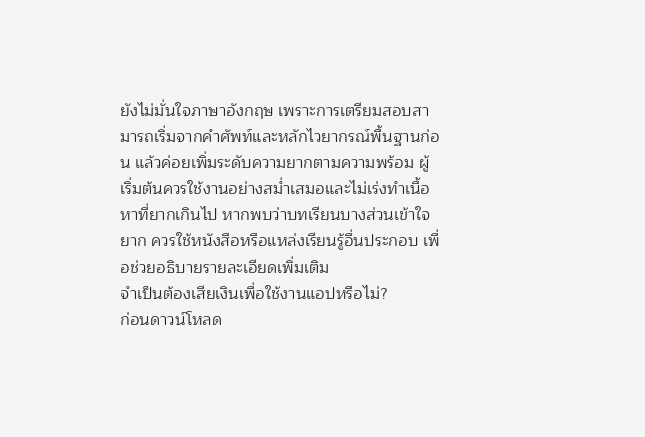ยังไม่มั่นใจภาษาอังกฤษ เพราะการเตรียมสอบสามารถเริ่มจากคำศัพท์และหลักไวยากรณ์พื้นฐานก่อน แล้วค่อยเพิ่มระดับความยากตามความพร้อม ผู้เริ่มต้นควรใช้งานอย่างสม่ำเสมอและไม่เร่งทำเนื้อหาที่ยากเกินไป หากพบว่าบทเรียนบางส่วนเข้าใจยาก ควรใช้หนังสือหรือแหล่งเรียนรู้อื่นประกอบ เพื่อช่วยอธิบายรายละเอียดเพิ่มเติม
จำเป็นต้องเสียเงินเพื่อใช้งานแอปหรือไม่?
ก่อนดาวน์โหลด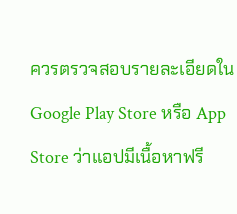ควรตรวจสอบรายละเอียดใน Google Play Store หรือ App Store ว่าแอปมีเนื้อหาฟรี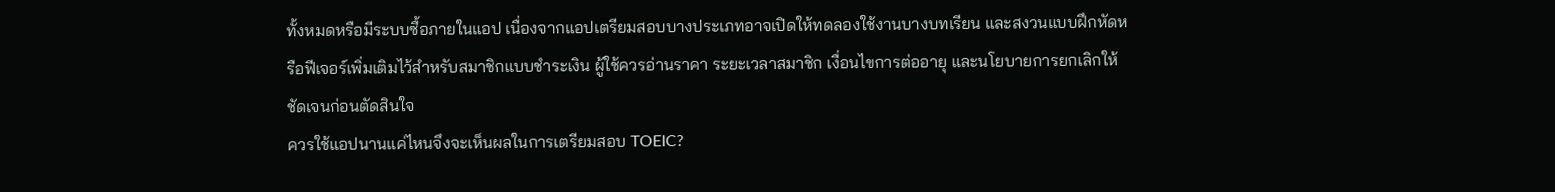ทั้งหมดหรือมีระบบซื้อภายในแอป เนื่องจากแอปเตรียมสอบบางประเภทอาจเปิดให้ทดลองใช้งานบางบทเรียน และสงวนแบบฝึกหัดหรือฟีเจอร์เพิ่มเติมไว้สำหรับสมาชิกแบบชำระเงิน ผู้ใช้ควรอ่านราคา ระยะเวลาสมาชิก เงื่อนไขการต่ออายุ และนโยบายการยกเลิกให้ชัดเจนก่อนตัดสินใจ
ควรใช้แอปนานแค่ไหนจึงจะเห็นผลในการเตรียมสอบ TOEIC?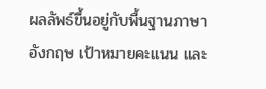ผลลัพธ์ขึ้นอยู่กับพื้นฐานภาษาอังกฤษ เป้าหมายคะแนน และ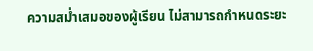ความสม่ำเสมอของผู้เรียน ไม่สามารถกำหนดระยะ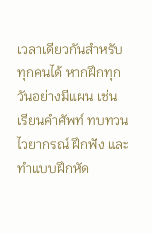เวลาเดียวกันสำหรับทุกคนได้ หากฝึกทุกวันอย่างมีแผน เช่น เรียนคำศัพท์ ทบทวนไวยากรณ์ ฝึกฟัง และทำแบบฝึกหัด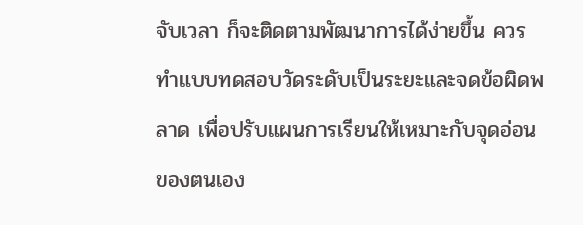จับเวลา ก็จะติดตามพัฒนาการได้ง่ายขึ้น ควรทำแบบทดสอบวัดระดับเป็นระยะและจดข้อผิดพลาด เพื่อปรับแผนการเรียนให้เหมาะกับจุดอ่อนของตนเอง